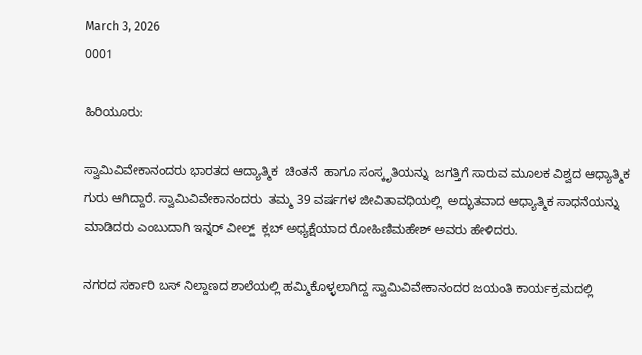March 3, 2026
0001

ಹಿರಿಯೂರು:

ಸ್ವಾಮಿವಿವೇಕಾನಂದರು ಭಾರತದ ಆದ್ಯಾತ್ಮಿಕ  ಚಿಂತನೆ  ಹಾಗೂ ಸಂಸ್ಕೃತಿಯನ್ನು  ಜಗತ್ತಿಗೆ ಸಾರುವ ಮೂಲಕ ವಿಶ್ವದ ಆಧ್ಯಾತ್ಮಿಕ ಗುರು ಆಗಿದ್ದಾರೆ. ಸ್ವಾಮಿವಿವೇಕಾನಂದರು  ತಮ್ಮ 39 ವರ್ಷಗಳ ಜೀವಿತಾವಧಿಯಲ್ಲಿ  ಅದ್ಭುತವಾದ ಆಧ್ಯಾತ್ಮಿಕ ಸಾಧನೆಯನ್ನು ಮಾಡಿದರು ಎಂಬುದಾಗಿ ಇನ್ನರ್ ವೀಲ್ಹ್  ಕ್ಲಬ್ ಅಧ್ಯಕ್ಷೆಯಾದ ರೋಹಿಣಿಮಹೇಶ್ ಅವರು ಹೇಳಿದರು.

ನಗರದ ಸರ್ಕಾರಿ ಬಸ್ ನಿಲ್ದಾಣದ ಶಾಲೆಯಲ್ಲಿ ಹಮ್ಮಿಕೊಳ್ಳಲಾಗಿದ್ದ ಸ್ವಾಮಿವಿವೇಕಾನಂದರ ಜಯಂತಿ ಕಾರ್ಯಕ್ರಮದಲ್ಲಿ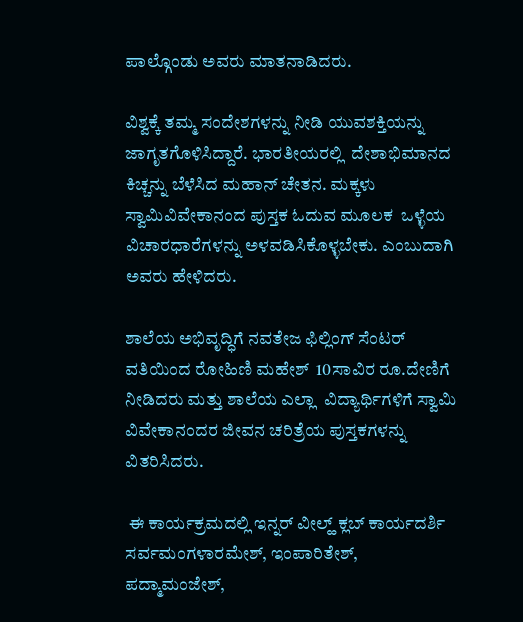ಪಾಲ್ಗೊಂಡು ಅವರು ಮಾತನಾಡಿದರು.

ವಿಶ್ವಕ್ಕೆ ತಮ್ಮ ಸಂದೇಶಗಳನ್ನು ನೀಡಿ ಯುವಶಕ್ತಿಯನ್ನು ಜಾಗೃತಗೊಳಿಸಿದ್ದಾರೆ. ಭಾರತೀಯರಲ್ಲಿ  ದೇಶಾಭಿಮಾನದ  ಕಿಚ್ಚನ್ನು ಬೆಳೆಸಿದ ಮಹಾನ್ ಚೇತನ. ಮಕ್ಕಳು ಸ್ವಾಮಿವಿವೇಕಾನಂದ ಪುಸ್ತಕ ಓದುವ ಮೂಲಕ  ಒಳ್ಳೆಯ ವಿಚಾರಧಾರೆಗಳನ್ನು ಅಳವಡಿಸಿಕೊಳ್ಳಬೇಕು. ಎಂಬುದಾಗಿ ಅವರು ಹೇಳಿದರು.

ಶಾಲೆಯ ಅಭಿವೃದ್ಧಿಗೆ ನವತೇಜ ಫಿಲ್ಲಿಂಗ್ ಸೆಂಟರ್ ವತಿಯಿಂದ ರೋಹಿಣಿ ಮಹೇಶ್  10ಸಾವಿರ ರೂ.ದೇಣಿಗೆ ನೀಡಿದರು ಮತ್ತು ಶಾಲೆಯ ಎಲ್ಲಾ  ವಿದ್ಯಾರ್ಥಿಗಳಿಗೆ ಸ್ವಾಮಿ ವಿವೇಕಾನಂದರ ಜೀವನ ಚರಿತ್ರೆಯ ಪುಸ್ತಕಗಳನ್ನು ವಿತರಿಸಿದರು.

 ಈ ಕಾರ್ಯಕ್ರಮದಲ್ಲಿ ಇನ್ನರ್ ವೀಲ್ಹ್ ಕ್ಲಬ್ ಕಾರ್ಯದರ್ಶಿ ಸರ್ವಮಂಗಳಾರಮೇಶ್, ಇಂಪಾರಿತೇಶ್, ಪದ್ಮಾಮಂಜೇಶ್,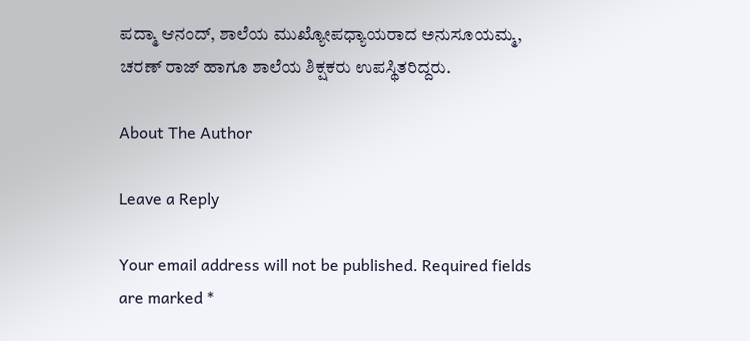ಪದ್ಮಾ ಆನಂದ್, ಶಾಲೆಯ ಮುಖ್ಯೋಪಧ್ಯಾಯರಾದ ಅನುಸೂಯಮ್ಮ, ಚರಣ್ ರಾಜ್ ಹಾಗೂ ಶಾಲೆಯ ಶಿಕ್ಷಕರು ಉಪಸ್ಥಿತರಿದ್ದರು.

About The Author

Leave a Reply

Your email address will not be published. Required fields are marked *